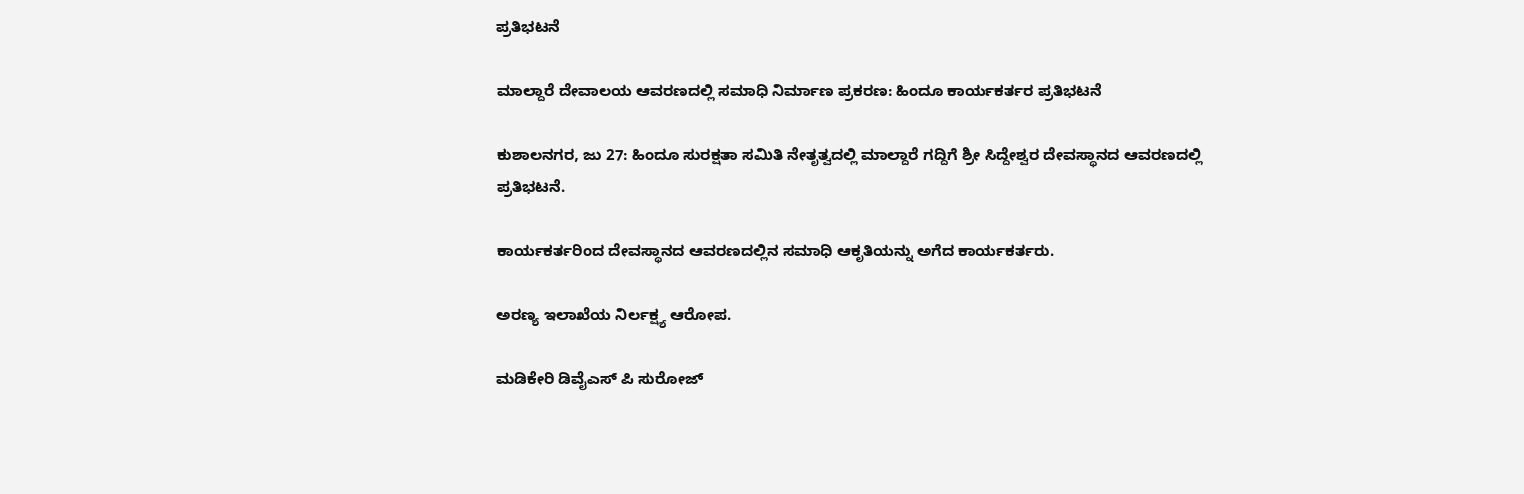ಪ್ರತಿಭಟನೆ

ಮಾಲ್ದಾರೆ ದೇವಾಲಯ ಆವರಣದಲ್ಲಿ ಸಮಾಧಿ ನಿರ್ಮಾಣ ಪ್ರಕರಣ: ಹಿಂದೂ ಕಾರ್ಯಕರ್ತರ ಪ್ರತಿಭಟನೆ

ಕುಶಾಲನಗರ, ಜು 27: ಹಿಂದೂ‌ ಸುರಕ್ಷತಾ ಸಮಿತಿ ನೇತೃತ್ವದಲ್ಲಿ ಮಾಲ್ದಾರೆ ಗದ್ದಿಗೆ ಶ್ರೀ ಸಿದ್ದೇಶ್ವರ ದೇವಸ್ಥಾನದ‌ ಆವರಣದಲ್ಲಿ ಪ್ರತಿಭಟನೆ.

ಕಾರ್ಯಕರ್ತರಿಂದ ದೇವಸ್ಥಾನದ ಆವರಣದಲ್ಲಿನ ಸಮಾಧಿ ಆಕೃತಿಯನ್ನು ಅಗೆದ ಕಾರ್ಯಕರ್ತರು.

ಅರಣ್ಯ ಇಲಾಖೆಯ ನಿರ್ಲಕ್ಷ್ಯ ಆರೋಪ.

ಮಡಿಕೇರಿ ಡಿವೈಎಸ್ ಪಿ ಸುರೋಜ್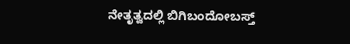ನೇತೃತ್ವದಲ್ಲಿ ಬಿಗಿಬಂದೋಬಸ್ತ್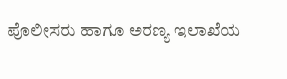ಪೊಲೀಸರು ಹಾಗೂ ಅರಣ್ಯ ಇಲಾಖೆಯ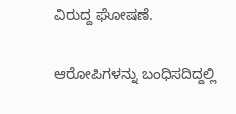ವಿರುದ್ದ ಘೋಷಣೆ.

ಆರೋಪಿಗಳನ್ನು ಬಂಧಿಸದಿದ್ದಲ್ಲಿ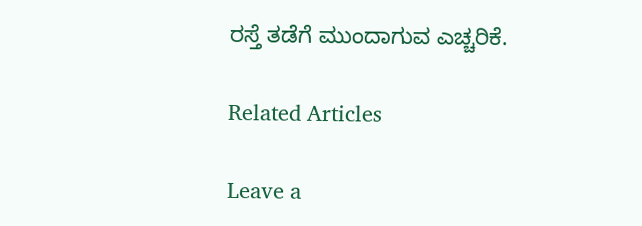ರಸ್ತೆ ತಡೆಗೆ ಮುಂದಾಗುವ ಎಚ್ಚರಿಕೆ.

Related Articles

Leave a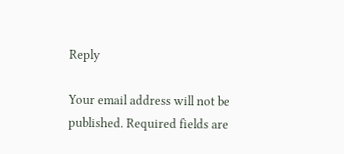Reply

Your email address will not be published. Required fields are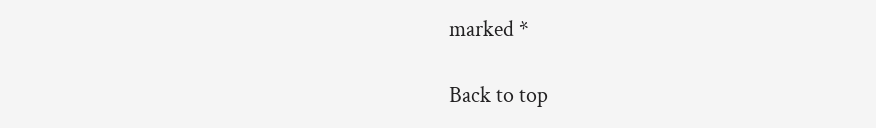marked *

Back to top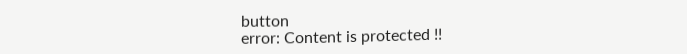button
error: Content is protected !!